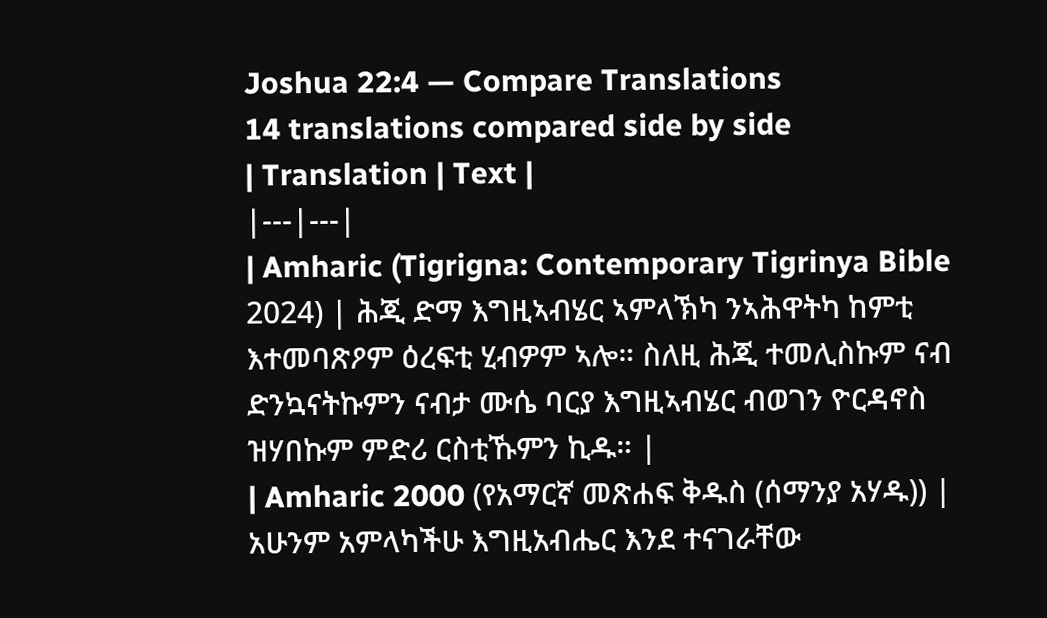Joshua 22:4 — Compare Translations
14 translations compared side by side
| Translation | Text |
|---|---|
| Amharic (Tigrigna: Contemporary Tigrinya Bible 2024) | ሕጂ ድማ እግዚኣብሄር ኣምላኽካ ንኣሕዋትካ ከምቲ እተመባጽዖም ዕረፍቲ ሂብዎም ኣሎ። ስለዚ ሕጂ ተመሊስኩም ናብ ድንኳናትኩምን ናብታ ሙሴ ባርያ እግዚኣብሄር ብወገን ዮርዳኖስ ዝሃበኩም ምድሪ ርስቲኹምን ኪዱ። |
| Amharic 2000 (የአማርኛ መጽሐፍ ቅዱስ (ሰማንያ አሃዱ)) | አሁንም አምላካችሁ እግዚአብሔር እንደ ተናገራቸው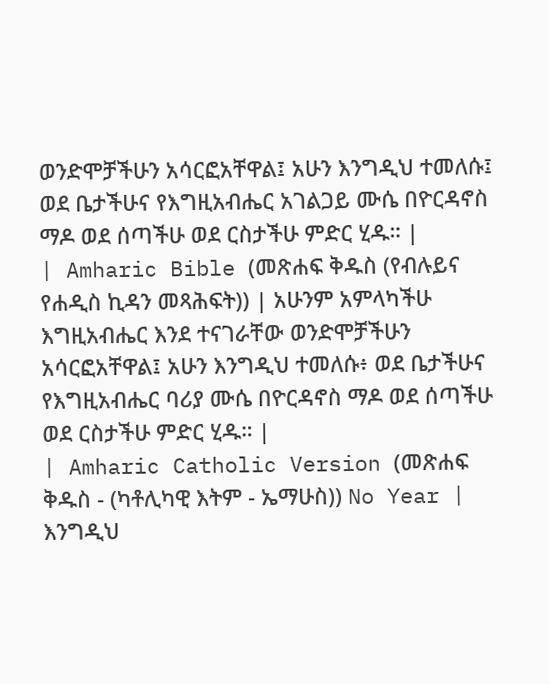ወንድሞቻችሁን አሳርፎአቸዋል፤ አሁን እንግዲህ ተመለሱ፤ ወደ ቤታችሁና የእግዚአብሔር አገልጋይ ሙሴ በዮርዳኖስ ማዶ ወደ ሰጣችሁ ወደ ርስታችሁ ምድር ሂዱ። |
| Amharic Bible (መጽሐፍ ቅዱስ (የብሉይና የሐዲስ ኪዳን መጻሕፍት)) | አሁንም አምላካችሁ እግዚአብሔር እንደ ተናገራቸው ወንድሞቻችሁን አሳርፎአቸዋል፤ አሁን እንግዲህ ተመለሱ፥ ወደ ቤታችሁና የእግዚአብሔር ባሪያ ሙሴ በዮርዳኖስ ማዶ ወደ ሰጣችሁ ወደ ርስታችሁ ምድር ሂዱ። |
| Amharic Catholic Version (መጽሐፍ ቅዱስ - (ካቶሊካዊ እትም - ኤማሁስ)) No Year | እንግዲህ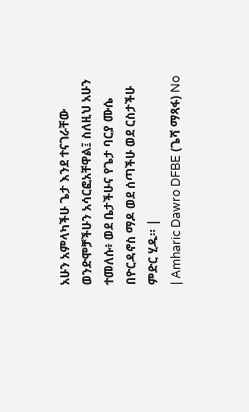አሁን አምላካችሁ ጌታ እንደ ተናገራቸው ወንድሞቻችሁን አሳርፎአቸዋል፤ ስለዚህ አሁን ተመለሱ፥ ወደ ቤታችሁና የጌታ ባርያ ሙሴ በዮርዳኖስ ማዶ ወደ ሰጣችሁ ወደ ርስታችሁ ምድር ሂዱ። |
| Amharic Dawro DFBE (ጌሻ ማጻፋ) No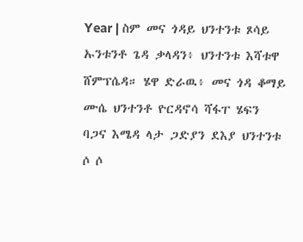Year | ስም መና ጎዳይ ህንተንቱ ጾሳይ ኡንቱንቶ ጌዳ ቃላዳን፥ ህንተንቱ እሻቱዋ ሸምፕሴዳ። ሄዋ ድራዉ፥ መና ጎዳ ቆማይ ሙሴ ህንተንቶ ዮርዳኖሳ ሻፋፐ ሄፍን ባጋና እሜዳ ላታ ጋድያን ደእያ ህንተንቱ ሶ ሶ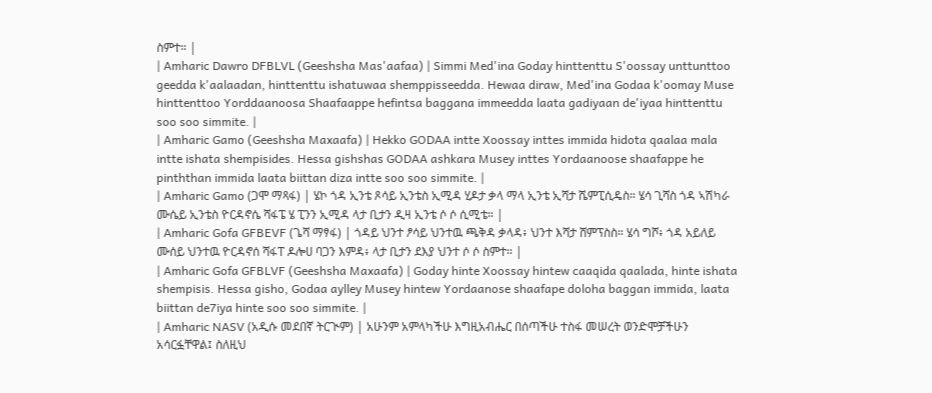ስምተ። |
| Amharic Dawro DFBLVL (Geeshsha Mas'aafaa) | Simmi Med'ina Goday hinttenttu S'oossay unttunttoo geedda k'aalaadan, hinttenttu ishatuwaa shemppisseedda. Hewaa diraw, Med'ina Godaa k'oomay Muse hinttenttoo Yorddaanoosa Shaafaappe hefintsa baggana immeedda laata gadiyaan de'iyaa hinttenttu soo soo simmite. |
| Amharic Gamo (Geeshsha Maxaafa) | Hekko GODAA intte Xoossay inttes immida hidota qaalaa mala intte ishata shempisides. Hessa gishshas GODAA ashkara Musey inttes Yordaanoose shaafappe he pinththan immida laata biittan diza intte soo soo simmite. |
| Amharic Gamo (ጋሞ ማጻፋ) | ሄኮ ጎዳ ኢንቴ ጾሳይ ኢንቴስ ኢሚዳ ሂዶታ ቃላ ማላ ኢንቴ ኢሻታ ሼምፒሲዴስ። ሄሳ ጊሻስ ጎዳ ኣሽካራ ሙሴይ ኢንቴስ ዮርዳኖሴ ሻፋፔ ሄ ፒንን ኢሚዳ ላታ ቢታን ዲዛ ኢንቴ ሶ ሶ ሲሚቴ። |
| Amharic Gofa GFBEVF (ጌሻ ማፃፋ) | ጎዳይ ህንተ ፆሳይ ህንተዉ ጫቅዳ ቃላዳ፥ ህንተ እሻታ ሸምፕስስ። ሄሳ ግሾ፥ ጎዳ አይለይ ሙሰይ ህንተዉ ዮርዳኖሰ ሻፋፐ ዶሎሀ ባጋን እምዳ፥ ላታ ቢታን ደእያ ህንተ ሶ ሶ ስምተ። |
| Amharic Gofa GFBLVF (Geeshsha Maxaafa) | Goday hinte Xoossay hintew caaqida qaalada, hinte ishata shempisis. Hessa gisho, Godaa aylley Musey hintew Yordaanose shaafape doloha baggan immida, laata biittan de7iya hinte soo soo simmite. |
| Amharic NASV (አዲሱ መደበኛ ትርጒም) | አሁንም አምላካችሁ እግዚአብሔር በሰጣችሁ ተስፋ መሠረት ወንድሞቻችሁን አሳርፏቸዋል፤ ስለዚህ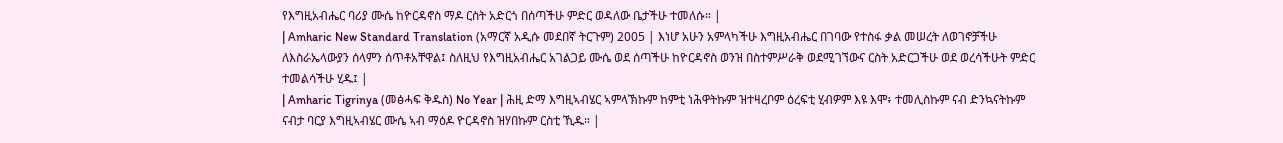የእግዚአብሔር ባሪያ ሙሴ ከዮርዳኖስ ማዶ ርስት አድርጎ በሰጣችሁ ምድር ወዳለው ቤታችሁ ተመለሱ። |
| Amharic New Standard Translation (አማርኛ አዲሱ መደበኛ ትርጉም) 2005 | እነሆ አሁን አምላካችሁ እግዚአብሔር በገባው የተስፋ ቃል መሠረት ለወገኖቻችሁ ለእስራኤላውያን ሰላምን ሰጥቶአቸዋል፤ ስለዚህ የእግዚአብሔር አገልጋይ ሙሴ ወደ ሰጣችሁ ከዮርዳኖስ ወንዝ በስተምሥራቅ ወደሚገኘውና ርስት አድርጋችሁ ወደ ወረሳችሁት ምድር ተመልሳችሁ ሂዱ፤ |
| Amharic Tigrinya (መፅሓፍ ቅዱስ) No Year | ሕዚ ድማ እግዚኣብሄር ኣምላኽኩም ከምቲ ነሕዋትኩም ዝተዛረቦም ዕረፍቲ ሂብዎም እዩ እሞ፥ ተመሊስኩም ናብ ድንኳናትኩም ናብታ ባርያ እግዚኣብሄር ሙሴ ኣብ ማዕዶ ዮርዳኖስ ዝሃበኩም ርስቲ ኺዱ። |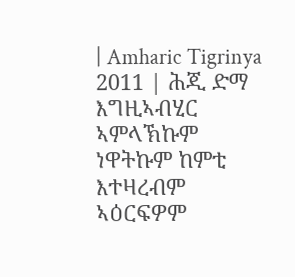| Amharic Tigrinya 2011 | ሕጂ ድማ እግዚኣብሂር ኣምላኽኩም ነዋትኩም ከምቲ እተዛረብም ኣዕርፍዎም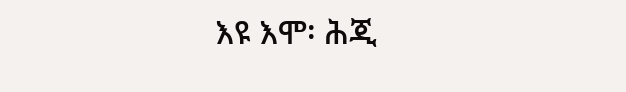እዩ እሞ፡ ሕጂ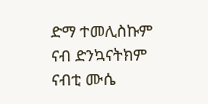ድማ ተመሊስኩም ናብ ድንኳናትክም ናብቲ ሙሴ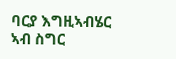ባርያ እግዚኣብሄር ኣብ ስግር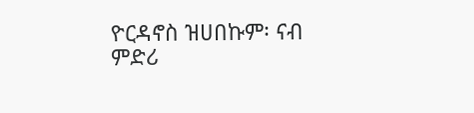ዮርዳኖስ ዝሀበኩም፡ ናብ ምድሪ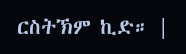ርስትኽም ኪድ። |